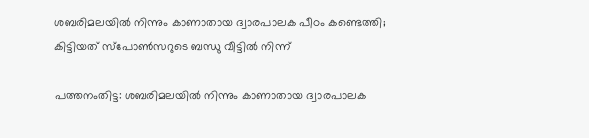ശബരിമലയിൽ നിന്നും കാണാതായ ദ്വാരപാലക പീഠം കണ്ടെത്തി; കിട്ടിയത് സ്‌പോൺസറുടെ ബന്ധു വീട്ടിൽ നിന്ന്

പത്തനംതിട്ട: ശബരിമലയിൽ നിന്നും കാണാതായ ദ്വാരപാലക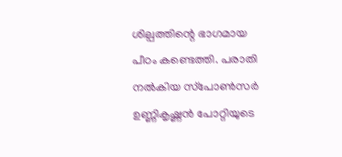ശില്പത്തിന്റെ ഭാഗമായ പീഠം കണ്ടെത്തി. പരാതി നൽകിയ സ്‌പോൺസർ ഉണ്ണികൃഷ്ണൻ പോറ്റിയുടെ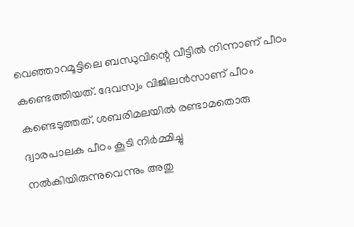വെഞ്ഞാറമൂട്ടിലെ ബന്ധുവിന്റെ വീട്ടിൽ നിന്നാണ് പീഠം കണ്ടെത്തിയത്. ദേവസ്വം വിജിലൻസാണ് പീഠം കണ്ടെടുത്തത്. ശബരിമലയിൽ രണ്ടാമതൊരു ദ്വാരപാലക പീഠം കൂടി നിർമ്മിച്ചു നൽകിയിരുന്നുവെന്നും അതു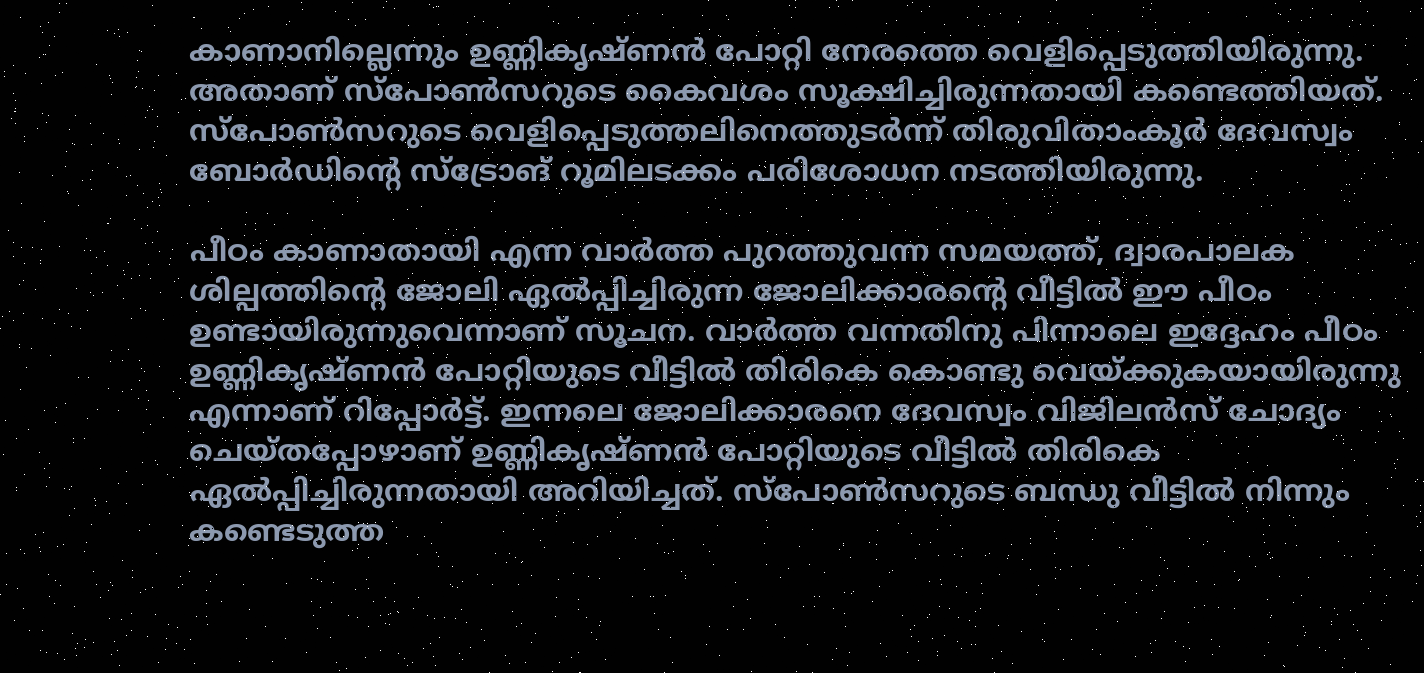കാണാനില്ലെന്നും ഉണ്ണികൃഷ്ണൻ പോറ്റി നേരത്തെ വെളിപ്പെടുത്തിയിരുന്നു. അതാണ് സ്‌പോൺസറുടെ കൈവശം സൂക്ഷിച്ചിരുന്നതായി കണ്ടെത്തിയത്. സ്‌പോൺസറുടെ വെളിപ്പെടുത്തലിനെത്തുടർന്ന് തിരുവിതാംകൂർ ദേവസ്വം ബോർഡിന്റെ സ്‌ട്രോങ് റൂമിലടക്കം പരിശോധന നടത്തിയിരുന്നു.

പീഠം കാണാതായി എന്ന വാർത്ത പുറത്തുവന്ന സമയത്ത്, ദ്വാരപാലക ശില്പത്തിന്റെ ജോലി ഏൽപ്പിച്ചിരുന്ന ജോലിക്കാരന്റെ വീട്ടിൽ ഈ പീഠം ഉണ്ടായിരുന്നുവെന്നാണ് സൂചന. വാർത്ത വന്നതിനു പിന്നാലെ ഇദ്ദേഹം പീഠം ഉണ്ണികൃഷ്ണൻ പോറ്റിയുടെ വീട്ടിൽ തിരികെ കൊണ്ടു വെയ്ക്കുകയായിരുന്നു എന്നാണ് റിപ്പോർട്ട്. ഇന്നലെ ജോലിക്കാരനെ ദേവസ്വം വിജിലൻസ് ചോദ്യം ചെയ്തപ്പോഴാണ് ഉണ്ണികൃഷ്ണൻ പോറ്റിയുടെ വീട്ടിൽ തിരികെ ഏൽപ്പിച്ചിരുന്നതായി അറിയിച്ചത്. സ്‌പോൺസറുടെ ബന്ധു വീട്ടിൽ നിന്നും കണ്ടെടുത്ത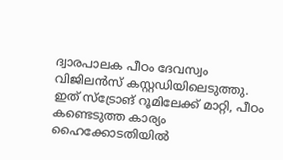ദ്വാരപാലക പീഠം ദേവസ്വം വിജിലൻസ് കസ്റ്റഡിയിലെടുത്തു. ഇത് സ്‌ട്രോങ് റൂമിലേക്ക് മാറ്റി, പീഠം കണ്ടെടുത്ത കാര്യം ഹൈക്കോടതിയിൽ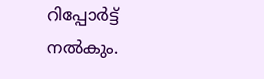റിപ്പോർട്ട് നൽകും.